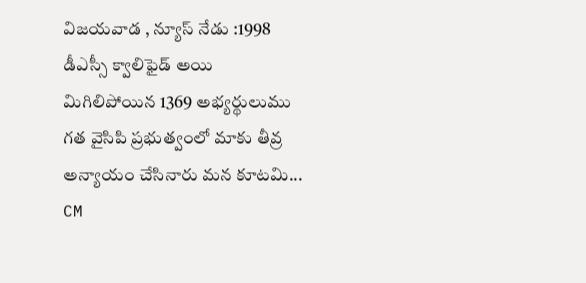విజయవాడ , న్యూస్ నేడు :1998 డీఎస్సీ క్వాలిఫైడ్ అయి మిగిలిపోయిన 1369 అభ్యర్థులుము గత వైసిపి ప్రభుత్వంలో మాకు తీవ్ర అన్యాయం చేసినారు మన కూటమి...
CM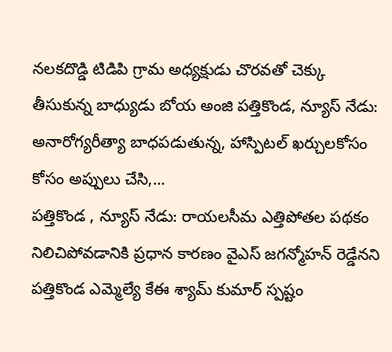నలకదొడ్డి టిడిపి గ్రామ అధ్యక్షుడు చొరవతో చెక్కు తీసుకున్న బాధ్యుడు బోయ అంజి పత్తికొండ, న్యూస్ నేడు: అనారోగ్యరీత్యా బాధపడుతున్న, హాస్పిటల్ ఖర్చులకోసం కోసం అప్పులు చేసి,...
పత్తికొండ , న్యూస్ నేడు: రాయలసీమ ఎత్తిపోతల పథకం నిలిచిపోవడానికి ప్రధాన కారణం వైఎస్ జగన్మోహన్ రెడ్డేనని పత్తికొండ ఎమ్మెల్యే కేఈ శ్యామ్ కుమార్ స్పష్టం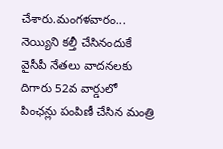చేశారు.మంగళవారం...
నెయ్యిని కల్తీ చేసినందుకే వైసీపీ నేతలు వాదనలకు దిగారు 52వ వార్డులో పింఛన్లు పంపిణీ చేసిన మంత్రి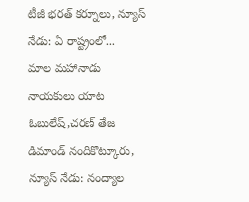టీజీ భరత్ కర్నూలు, న్యూస్ నేడు: ఏ రాష్ట్రంలో...
మాల మహానాడు నాయకులు యాట ఓబులేష్,చరణ్ తేజ డిమాండ్ నందికొట్కూరు, న్యూస్ నేడు: నంద్యాల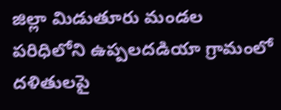జిల్లా మిడుతూరు మండల పరిధిలోని ఉప్పలదడియా గ్రామంలో దళితులపై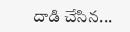దాడి చేసిన...